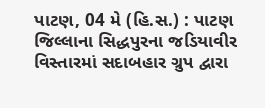પાટણ, 04 મે (હિ.સ.) : પાટણ જિલ્લાના સિદ્ધપુરના જડિયાવીર વિસ્તારમાં સદાબહાર ગ્રુપ દ્વારા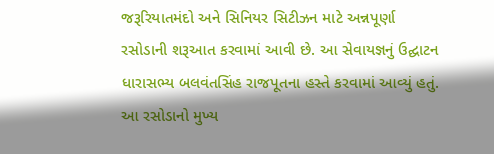જરૂરિયાતમંદો અને સિનિયર સિટીઝન માટે અન્નપૂર્ણા રસોડાની શરૂઆત કરવામાં આવી છે. આ સેવાયજ્ઞનું ઉદ્ઘાટન ધારાસભ્ય બલવંતસિંહ રાજપૂતના હસ્તે કરવામાં આવ્યું હતું.
આ રસોડાનો મુખ્ય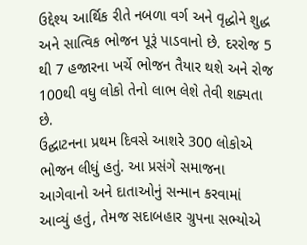ઉદ્દેશ્ય આર્થિક રીતે નબળા વર્ગ અને વૃદ્ધોને શુદ્ધ અને સાત્વિક ભોજન પૂરૂં પાડવાનો છે. દરરોજ 5 થી 7 હજારના ખર્ચે ભોજન તૈયાર થશે અને રોજ 100થી વધુ લોકો તેનો લાભ લેશે તેવી શક્યતા છે.
ઉદ્ઘાટનના પ્રથમ દિવસે આશરે 300 લોકોએ ભોજન લીધું હતું. આ પ્રસંગે સમાજના આગેવાનો અને દાતાઓનું સન્માન કરવામાં આવ્યું હતું, તેમજ સદાબહાર ગ્રુપના સભ્યોએ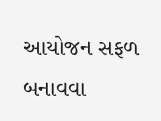આયોજન સફળ બનાવવા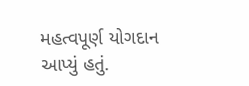મહત્વપૂર્ણ યોગદાન આપ્યું હતું.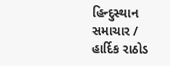હિન્દુસ્થાન સમાચાર / હાર્દિક રાઠોડ